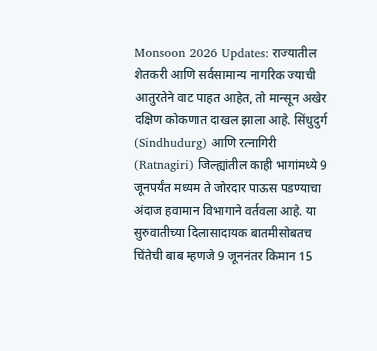Monsoon 2026 Updates: राज्यातील शेतकरी आणि सर्वसामान्य नागरिक ज्याची आतुरतेने वाट पाहत आहेत, तो मान्सून अखेर दक्षिण कोकणात दाखल झाला आहे. सिंधुदुर्ग (Sindhudurg) आणि रत्नागिरी (Ratnagiri) जिल्ह्यांतील काही भागांमध्ये 9 जूनपर्यंत मध्यम ते जोरदार पाऊस पडण्याचा अंदाज हवामान विभागाने वर्तवला आहे. या सुरुवातीच्या दिलासादायक बातमीसोबतच चिंतेची बाब म्हणजे 9 जूननंतर किमान 15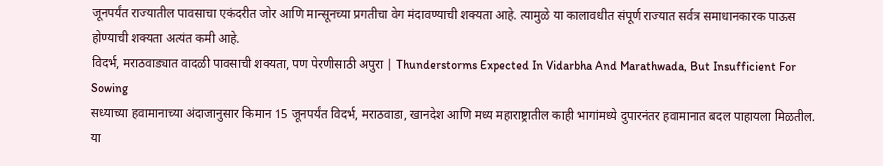जूनपर्यंत राज्यातील पावसाचा एकंदरीत जोर आणि मान्सूनच्या प्रगतीचा वेग मंदावण्याची शक्यता आहे. त्यामुळे या कालावधीत संपूर्ण राज्यात सर्वत्र समाधानकारक पाऊस होण्याची शक्यता अत्यंत कमी आहे.
विदर्भ, मराठवाड्यात वादळी पावसाची शक्यता, पण पेरणीसाठी अपुरा | Thunderstorms Expected In Vidarbha And Marathwada, But Insufficient For Sowing
सध्याच्या हवामानाच्या अंदाजानुसार किमान 15 जूनपर्यंत विदर्भ, मराठवाडा, खानदेश आणि मध्य महाराष्ट्रातील काही भागांमध्ये दुपारनंतर हवामानात बदल पाहायला मिळतील. या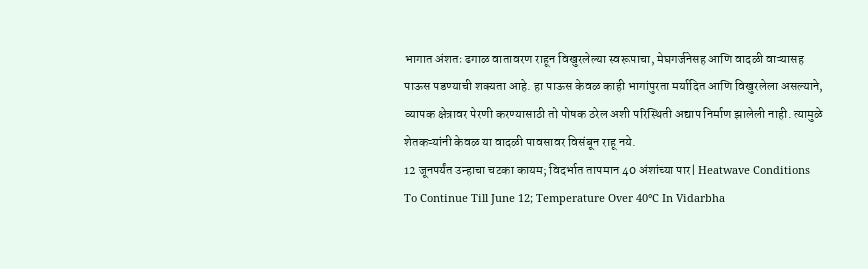भागात अंशतः ढगाळ वातावरण राहून विखुरलेल्या स्वरूपाचा, मेघगर्जनेसह आणि वादळी वाऱ्यासह पाऊस पडण्याची शक्यता आहे. हा पाऊस केवळ काही भागांपुरता मर्यादित आणि विखुरलेला असल्याने, व्यापक क्षेत्रावर पेरणी करण्यासाठी तो पोषक ठरेल अशी परिस्थिती अद्याप निर्माण झालेली नाही. त्यामुळे शेतकऱ्यांनी केवळ या वादळी पावसावर विसंबून राहू नये.
12 जूनपर्यंत उन्हाचा चटका कायम; विदर्भात तापमान 40 अंशांच्या पार| Heatwave Conditions To Continue Till June 12; Temperature Over 40°C In Vidarbha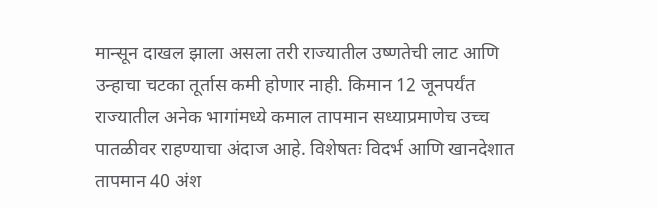मान्सून दाखल झाला असला तरी राज्यातील उष्णतेची लाट आणि उन्हाचा चटका तूर्तास कमी होणार नाही. किमान 12 जूनपर्यंत राज्यातील अनेक भागांमध्ये कमाल तापमान सध्याप्रमाणेच उच्च पातळीवर राहण्याचा अंदाज आहे. विशेषतः विदर्भ आणि खानदेशात तापमान 40 अंश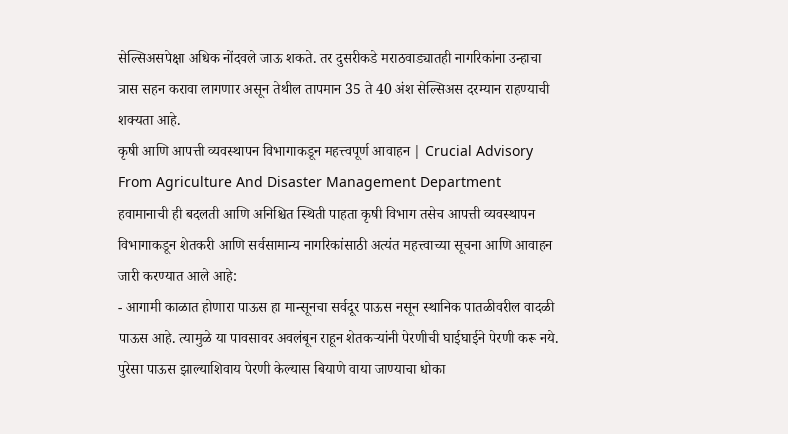सेल्सिअसपेक्षा अधिक नोंदवले जाऊ शकते. तर दुसरीकडे मराठवाड्यातही नागरिकांना उन्हाचा त्रास सहन करावा लागणार असून तेथील तापमान 35 ते 40 अंश सेल्सिअस दरम्यान राहण्याची शक्यता आहे.
कृषी आणि आपत्ती व्यवस्थापन विभागाकडून महत्त्वपूर्ण आवाहन | Crucial Advisory From Agriculture And Disaster Management Department
हवामानाची ही बदलती आणि अनिश्चित स्थिती पाहता कृषी विभाग तसेच आपत्ती व्यवस्थापन विभागाकडून शेतकरी आणि सर्वसामान्य नागरिकांसाठी अत्यंत महत्त्वाच्या सूचना आणि आवाहन जारी करण्यात आले आहे:
- आगामी काळात होणारा पाऊस हा मान्सूनचा सर्वदूर पाऊस नसून स्थानिक पातळीवरील वादळी पाऊस आहे. त्यामुळे या पावसावर अवलंबून राहून शेतकऱ्यांनी पेरणीची घाईघाईने पेरणी करू नये. पुरेसा पाऊस झाल्याशिवाय पेरणी केल्यास बियाणे वाया जाण्याचा धोका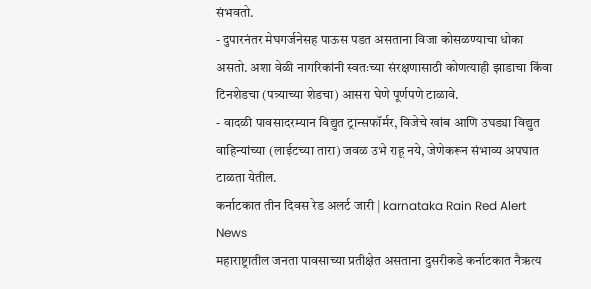संभवतो.
- दुपारनंतर मेघगर्जनेसह पाऊस पडत असताना विजा कोसळण्याचा धोका असतो. अशा वेळी नागरिकांनी स्वतःच्या संरक्षणासाठी कोणत्याही झाडाचा किंवा टिनशेडचा (पत्र्याच्या शेडचा) आसरा घेणे पूर्णपणे टाळावे.
- वादळी पावसादरम्यान विद्युत ट्रान्सफॉर्मर, विजेचे खांब आणि उघड्या विद्युत वाहिन्यांच्या (लाईटच्या तारा) जवळ उभे राहू नये, जेणेकरून संभाव्य अपघात टाळता येतील.
कर्नाटकात तीन दिवस रेड अलर्ट जारी | karnataka Rain Red Alert News
महाराष्ट्रातील जनता पावसाच्या प्रतीक्षेत असताना दुसरीकडे कर्नाटकात नैऋत्य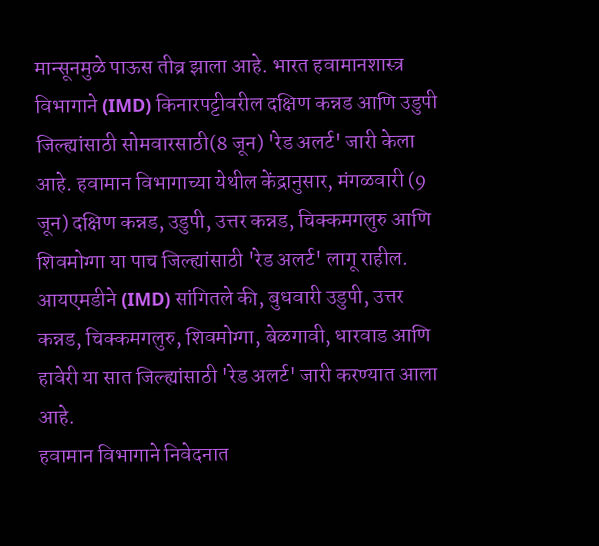मान्सूनमुळे पाऊस तीव्र झाला आहे. भारत हवामानशास्त्र विभागाने (IMD) किनारपट्टीवरील दक्षिण कन्नड आणि उडुपी जिल्ह्यांसाठी सोमवारसाठी(8 जून) 'रेड अलर्ट' जारी केला आहे. हवामान विभागाच्या येथील केंद्रानुसार, मंगळवारी (9 जून) दक्षिण कन्नड, उडुपी, उत्तर कन्नड, चिक्कमगलुरु आणि शिवमोग्गा या पाच जिल्ह्यांसाठी 'रेड अलर्ट' लागू राहील.
आयएमडीने (IMD) सांगितले की, बुधवारी उडुपी, उत्तर कन्नड, चिक्कमगलुरु, शिवमोग्गा, बेळगावी, धारवाड आणि हावेरी या सात जिल्ह्यांसाठी 'रेड अलर्ट' जारी करण्यात आला आहे.
हवामान विभागाने निवेदनात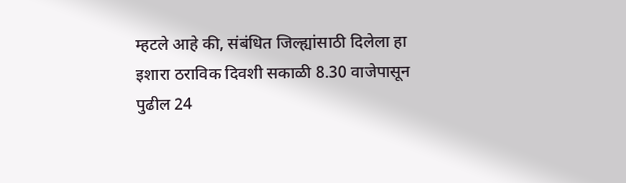म्हटले आहे की, संबंधित जिल्ह्यांसाठी दिलेला हा इशारा ठराविक दिवशी सकाळी 8.30 वाजेपासून पुढील 24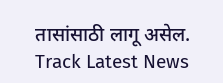तासांसाठी लागू असेल.
Track Latest News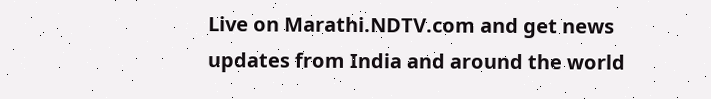Live on Marathi.NDTV.com and get news updates from India and around the world